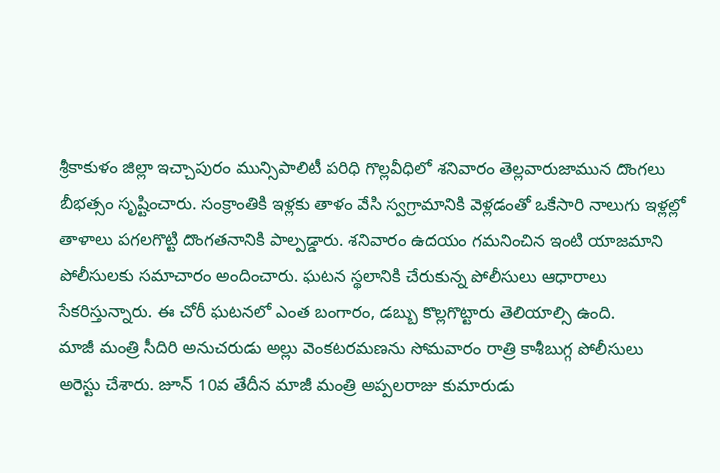శ్రీకాకుళం జిల్లా ఇచ్చాపురం మున్సిపాలిటీ పరిధి గొల్లవీధిలో శనివారం తెల్లవారుజామున దొంగలు బీభత్సం సృష్టించారు. సంక్రాంతికి ఇళ్లకు తాళం వేసి స్వగ్రామానికి వెళ్లడంతో ఒకేసారి నాలుగు ఇళ్లల్లో తాళాలు పగలగొట్టి దొంగతనానికి పాల్పడ్డారు. శనివారం ఉదయం గమనించిన ఇంటి యాజమాని పోలీసులకు సమాచారం అందించారు. ఘటన స్థలానికి చేరుకున్న పోలీసులు ఆధారాలు సేకరిస్తున్నారు. ఈ చోరీ ఘటనలో ఎంత బంగారం, డబ్బు కొల్లగొట్టారు తెలియాల్సి ఉంది.
మాజీ మంత్రి సీదిరి అనుచరుడు అల్లు వెంకటరమణను సోమవారం రాత్రి కాశీబుగ్గ పోలీసులు అరెస్టు చేశారు. జూన్ 10వ తేదీన మాజీ మంత్రి అప్పలరాజు కుమారుడు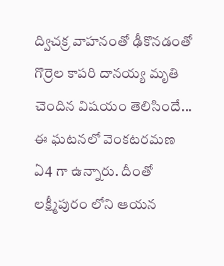ద్విచక్ర వాహనంతో ఢీకొనడంతో గొర్రెల కాపరి దానయ్య మృతి చెందిన విషయం తెలిసిందే... ఈ ఘటనలో వెంకటరమణ ఏ4 గా ఉన్నారు. దీంతో లక్ష్మీపురం లోని ఆయన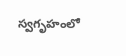స్వగృహంలో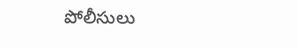పోలీసులు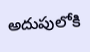అదుపులోకి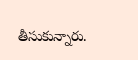తీసుకున్నారు.